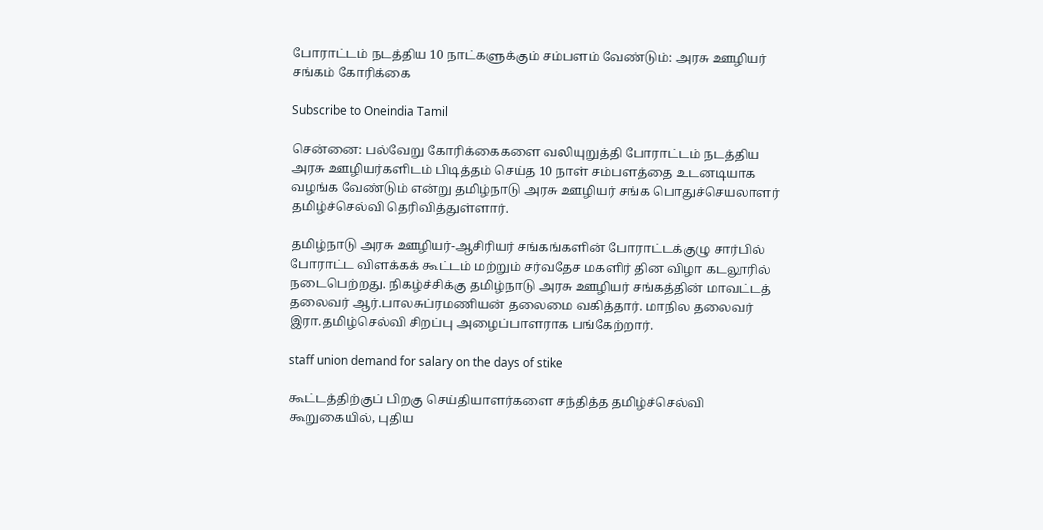போராட்டம் நடத்திய 10 நாட்களுக்கும் சம்பளம் வேண்டும்: அரசு ஊழியர் சங்கம் கோரிக்கை

Subscribe to Oneindia Tamil

சென்னை: பல்வேறு கோரிக்கைகளை வலியுறுத்தி போராட்டம் நடத்திய அரசு ஊழியர்களிடம் பிடித்தம் செய்த 10 நாள் சம்பளத்தை உடனடியாக வழங்க வேண்டும் என்று தமிழ்நாடு அரசு ஊழியர் சங்க பொதுச்செயலாளர் தமிழ்ச்செல்வி தெரிவித்துள்ளார்.

தமிழ்நாடு அரசு ஊழியர்-ஆசிரியர் சங்கங்களின் போராட்டக்குழு சார்பில் போராட்ட விளக்கக் கூட்டம் மற்றும் சர்வதேச மகளிர் தின விழா கடலூரில் நடைபெற்றது. நிகழ்ச்சிக்கு தமிழ்நாடு அரசு ஊழியர் சங்கத்தின் மாவட்டத் தலைவர் ஆர்.பாலசுப்ரமணியன் தலைமை வகித்தார். மாநில தலைவர் இரா.தமிழ்செல்வி சிறப்பு அழைப்பாளராக பங்கேற்றார்.

staff union demand for salary on the days of stike

கூட்டத்திற்குப் பிறகு செய்தியாளர்களை சந்தித்த தமிழ்ச்செல்வி கூறுகையில், புதிய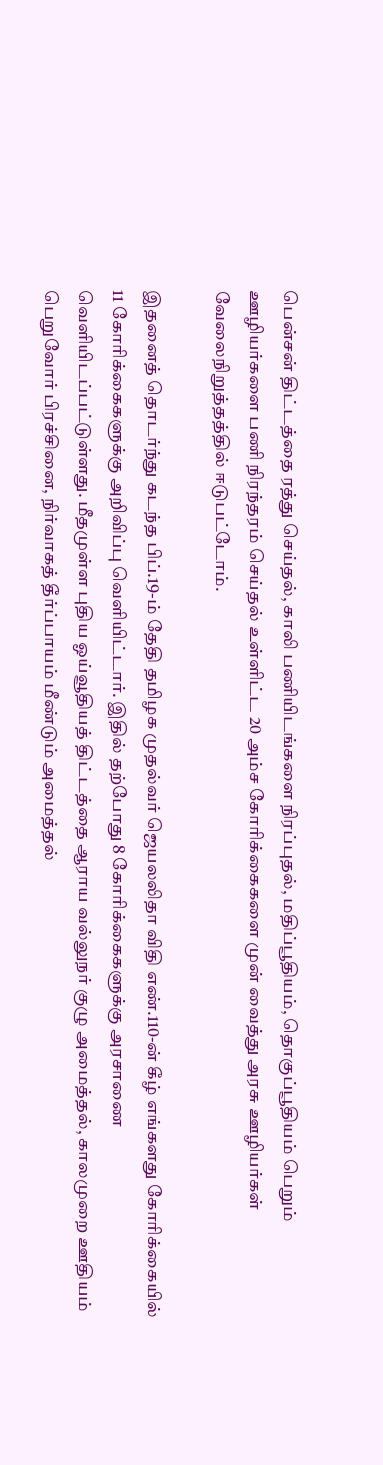பென்சன் திட்டத்தை ரத்து செய்தல், காலி பணியிடங்களை நிரப்புதல், மதிப்பூதியம், தொகுப்பூதியம் பெறும் ஊழியர்களை பணி நிரந்தரம் செய்தல் உள்ளிட்ட 20 அம்ச கோரிக்கைகளை முன் வைத்து அரசு ஊழியர்கள் வேலைநிறுத்தத்தில் ஈடுபட்டோம்.

இதனைத் தொடர்ந்து கடந்த பிப்.19-ம் தேதி தமிழக முதல்வர் ஜெயலலிதா விதி எண்.110-ன் கீழ் எங்களது கோரிக்கையில் 11 கோரிக்கைகளுக்கு அறிவிப்பு வெளியிட்டார். இதில் தற்போது 8 கோரிக்கைகளுக்கு அரசாணை வெளியிடப்பட்டுள்ளது. மீதமுள்ள புதிய ஓய்வூதியத் திட்டத்தை ஆராய வல்லுநர் குழு அமைத்தல், காலமுறை ஊதியம் பெறுவோர் பிரச்சினை, நிர்வாகத் தீர்ப்பாயம் மீண்டும் அமைத்தல்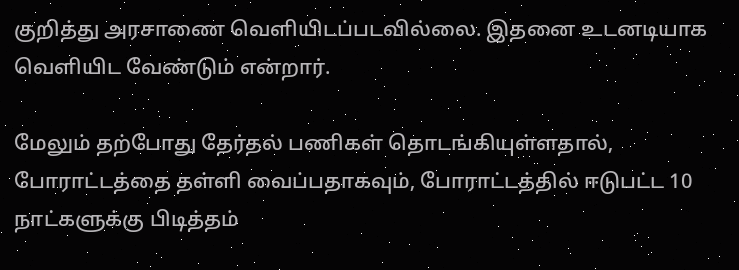குறித்து அரசாணை வெளியிடப்படவில்லை. இதனை உடனடியாக வெளியிட வேண்டும் என்றார்.

மேலும் தற்போது தேர்தல் பணிகள் தொடங்கியுள்ளதால், போராட்டத்தை தள்ளி வைப்பதாகவும், போராட்டத்தில் ஈடுபட்ட 10 நாட்களுக்கு பிடித்தம்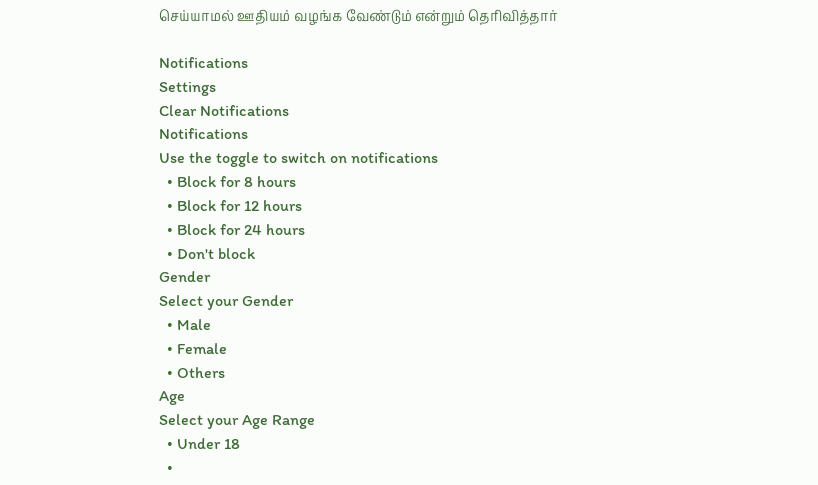செய்யாமல் ஊதியம் வழங்க வேண்டும் என்றும் தெரிவித்தார்

Notifications
Settings
Clear Notifications
Notifications
Use the toggle to switch on notifications
  • Block for 8 hours
  • Block for 12 hours
  • Block for 24 hours
  • Don't block
Gender
Select your Gender
  • Male
  • Female
  • Others
Age
Select your Age Range
  • Under 18
  •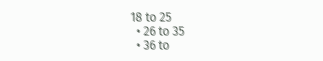18 to 25
  • 26 to 35
  • 36 to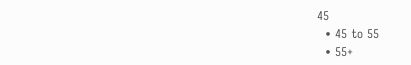45
  • 45 to 55
  • 55+